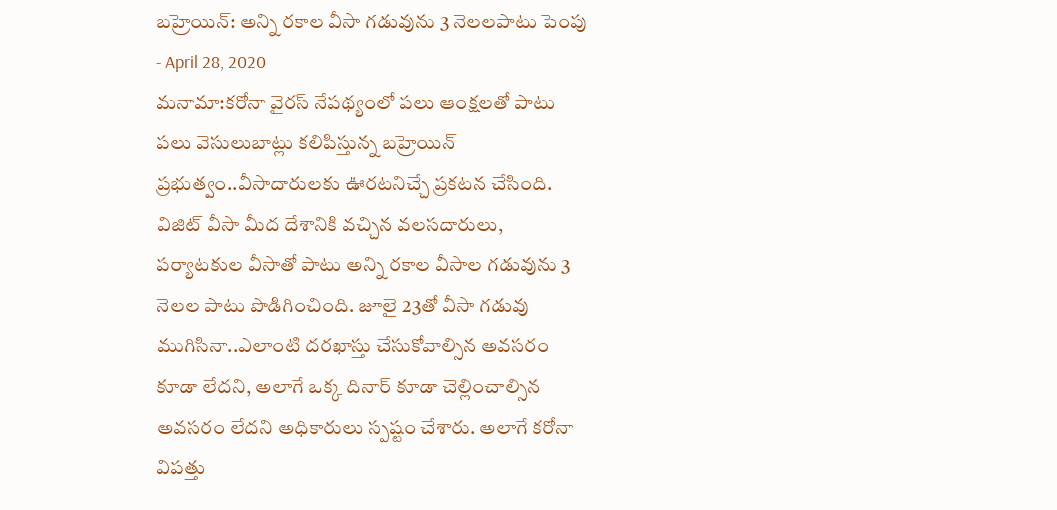బహ్రెయిన్: అన్ని రకాల వీసా గడువును 3 నెలలపాటు పెంపు
- April 28, 2020
మనామా:కరోనా వైరస్ నేపథ్యంలో పలు ఆంక్షలతో పాటు పలు వెసులుబాట్లు కలిపిస్తున్న బహ్రెయిన్ ప్రభుత్వం..వీసాదారులకు ఊరటనిచ్చే ప్రకటన చేసింది. విజిట్ వీసా మీద దేశానికి వచ్చిన వలసదారులు, పర్యాటకుల వీసాతో పాటు అన్ని రకాల వీసాల గడువును 3 నెలల పాటు పొడిగించింది. జూలై 23తో వీసా గడువు ముగిసినా..ఎలాంటి దరఖాస్తు చేసుకోవాల్సిన అవసరం కూడా లేదని, అలాగే ఒక్క దినార్ కూడా చెల్లించాల్సిన అవసరం లేదని అధికారులు స్పష్టం చేశారు. అలాగే కరోనా విపత్తు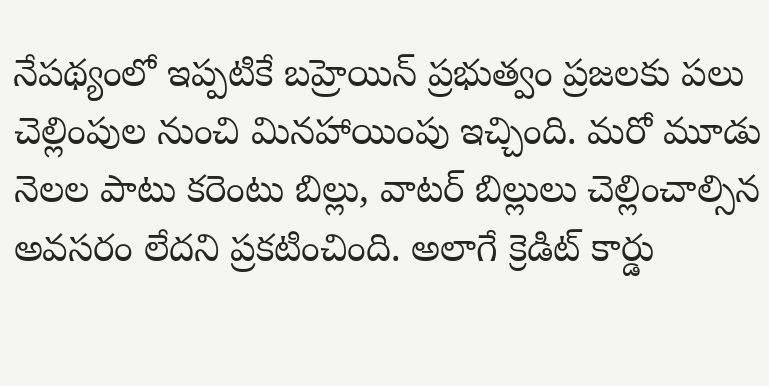నేపథ్యంలో ఇప్పటికే బహ్రెయిన్ ప్రభుత్వం ప్రజలకు పలు చెల్లింపుల నుంచి మినహాయింపు ఇచ్చింది. మరో మూడు నెలల పాటు కరెంటు బిల్లు, వాటర్ బిల్లులు చెల్లించాల్సిన అవసరం లేదని ప్రకటించింది. అలాగే క్రెడిట్ కార్డు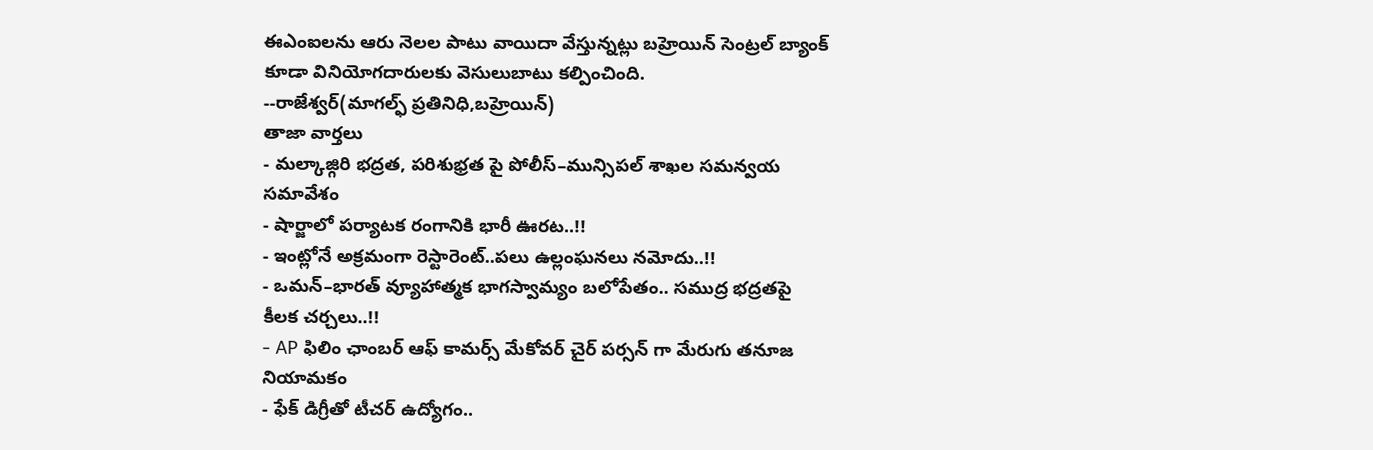ఈఎంఐలను ఆరు నెలల పాటు వాయిదా వేస్తున్నట్లు బహ్రెయిన్ సెంట్రల్ బ్యాంక్ కూడా వినియోగదారులకు వెసులుబాటు కల్పించింది.
--రాజేశ్వర్(మాగల్ఫ్ ప్రతినిధి,బహ్రెయిన్)
తాజా వార్తలు
- మల్కాజ్గిరి భద్రత, పరిశుభ్రత పై పోలీస్–మున్సిపల్ శాఖల సమన్వయ సమావేశం
- షార్జాలో పర్యాటక రంగానికి భారీ ఊరట..!!
- ఇంట్లోనే అక్రమంగా రెస్టారెంట్..పలు ఉల్లంఘనలు నమోదు..!!
- ఒమన్–భారత్ వ్యూహాత్మక భాగస్వామ్యం బలోపేతం.. సముద్ర భద్రతపై కీలక చర్చలు..!!
- AP ఫిలిం ఛాంబర్ ఆఫ్ కామర్స్ మేకోవర్ చైర్ పర్సన్ గా మేరుగు తనూజ నియామకం
- ఫేక్ డిగ్రీతో టీచర్ ఉద్యోగం..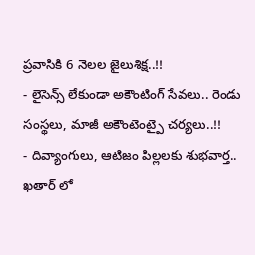ప్రవాసికి 6 నెలల జైలుశిక్ష..!!
- లైసెన్స్ లేకుండా అకౌంటింగ్ సేవలు.. రెండు సంస్థలు, మాజీ అకౌంటెంట్పై చర్యలు..!!
- దివ్యాంగులు, ఆటిజం పిల్లలకు శుభవార్త.. ఖతార్ లో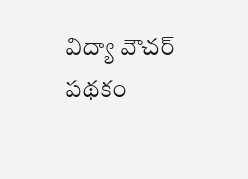విద్యా వౌచర్ పథకం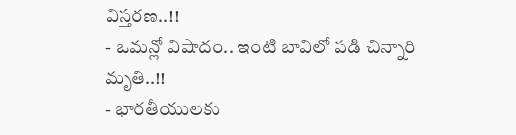విస్తరణ..!!
- ఒమన్లో విషాదం.. ఇంటి బావిలో పడి చిన్నారి మృతి..!!
- భారతీయులకు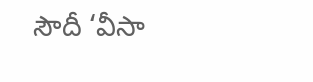సౌదీ ‘వీసా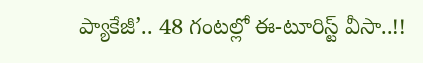ప్యాకేజీ’.. 48 గంటల్లో ఈ-టూరిస్ట్ వీసా..!!